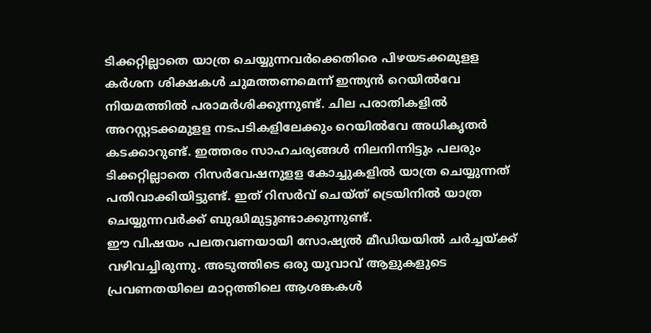ടിക്കറ്റില്ലാതെ യാത്ര ചെയ്യുന്നവർക്കെതിരെ പിഴയടക്കമുളള കർശന ശിക്ഷകൾ ചുമത്തണമെന്ന് ഇന്ത്യൻ റെയിൽവേ നിയമത്തിൽ പരാമർശിക്കുന്നുണ്ട്. ചില പരാതികളിൽ അറസ്റ്റടക്കമുളള നടപടികളിലേക്കും റെയിൽവേ അധികൃതർ കടക്കാറുണ്ട്. ഇത്തരം സാഹചര്യങ്ങൾ നിലനിന്നിട്ടും പലരും ടിക്കറ്റില്ലാതെ റിസർവേഷനുളള കോച്ചുകളിൽ യാത്ര ചെയ്യുന്നത് പതിവാക്കിയിട്ടുണ്ട്. ഇത് റിസർവ് ചെയ്ത് ട്രെയിനിൽ യാത്ര ചെയ്യുന്നവർക്ക് ബുദ്ധിമുട്ടുണ്ടാക്കുന്നുണ്ട്.
ഈ വിഷയം പലതവണയായി സോഷ്യൽ മീഡിയയിൽ ചർച്ചയ്ക്ക് വഴിവച്ചിരുന്നു. അടുത്തിടെ ഒരു യുവാവ് ആളുകളുടെ പ്രവണതയിലെ മാറ്റത്തിലെ ആശങ്കകൾ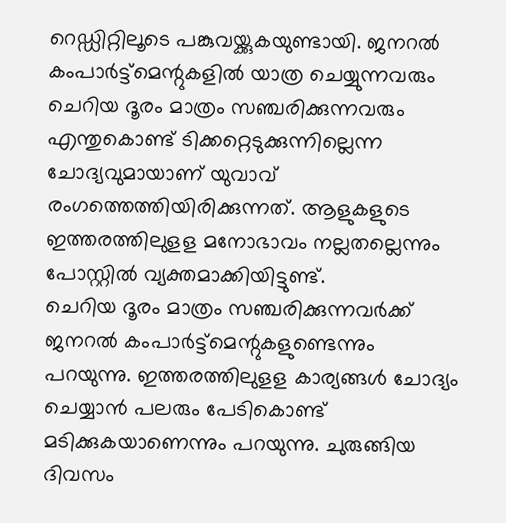റെഡ്ഡിറ്റിലൂടെ പങ്കുവയ്ക്കുകയുണ്ടായി. ജനറൽ കംപാർട്ട്മെന്റുകളിൽ യാത്ര ചെയ്യുന്നവരും ചെറിയ ദൂരം മാത്രം സഞ്ചരിക്കുന്നവരും എന്തുകൊണ്ട് ടിക്കറ്റെടുക്കുന്നില്ലെന്ന ചോദ്യവുമായാണ് യുവാവ് രംഗത്തെത്തിയിരിക്കുന്നത്. ആളുകളുടെ ഇത്തരത്തിലുളള മനോഭാവം നല്ലതല്ലെന്നും പോസ്റ്റിൽ വ്യക്തമാക്കിയിട്ടുണ്ട്.
ചെറിയ ദൂരം മാത്രം സഞ്ചരിക്കുന്നവർക്ക് ജനറൽ കംപാർട്ട്മെന്റുകളുണ്ടെന്നും പറയുന്നു. ഇത്തരത്തിലുളള കാര്യങ്ങൾ ചോദ്യം ചെയ്യാൻ പലരും പേടികൊണ്ട് മടിക്കുകയാണെന്നും പറയുന്നു. ചുരുങ്ങിയ ദിവസം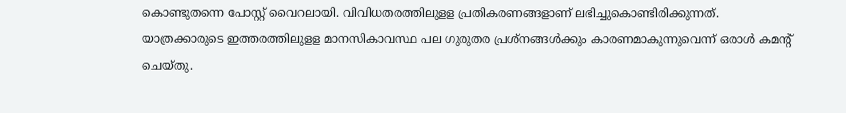കൊണ്ടുതന്നെ പോസ്റ്റ് വൈറലായി. വിവിധതരത്തിലുളള പ്രതികരണങ്ങളാണ് ലഭിച്ചുകൊണ്ടിരിക്കുന്നത്. യാത്രക്കാരുടെ ഇത്തരത്തിലുളള മാനസികാവസ്ഥ പല ഗുരുതര പ്രശ്നങ്ങൾക്കും കാരണമാകുന്നുവെന്ന് ഒരാൾ കമന്റ് ചെയ്തു.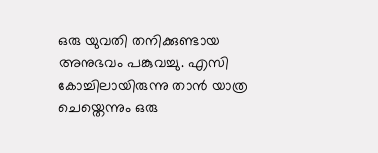ഒരു യുവതി തനിക്കുണ്ടായ അനുഭവം പങ്കുവച്ചു. എസി കോച്ചിലായിരുന്നു താൻ യാത്ര ചെയ്തെന്നും ഒരു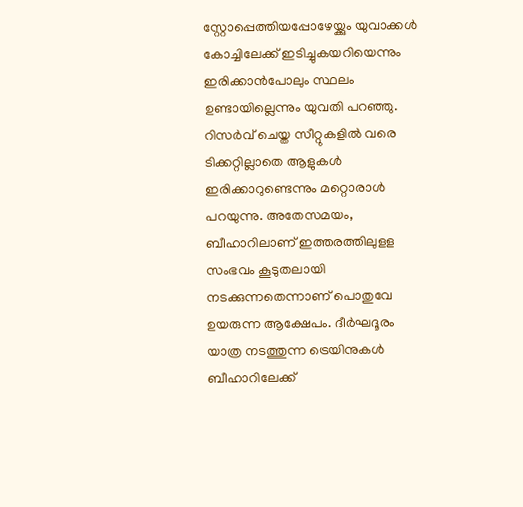സ്റ്റോപ്പെത്തിയപ്പോഴേയ്ക്കും യുവാക്കൾ കോച്ചിലേക്ക് ഇടിച്ചുകയറിയെന്നും ഇരിക്കാൻപോലും സ്ഥലം ഉണ്ടായില്ലെന്നും യുവതി പറഞ്ഞു. റിസർവ് ചെയ്ത സീറ്റുകളിൽ വരെ ടിക്കറ്റില്ലാതെ ആളുകൾ ഇരിക്കാറുണ്ടെന്നും മറ്റൊരാൾ പറയുന്നു. അതേസമയം, ബീഹാറിലാണ് ഇത്തരത്തിലുളള സംഭവം കൂടുതലായി നടക്കുന്നതെന്നാണ് പൊതുവേ ഉയരുന്ന ആക്ഷേപം. ദീർഘദൂരം യാത്ര നടത്തുന്ന ട്രെയിനുകൾ ബീഹാറിലേക്ക്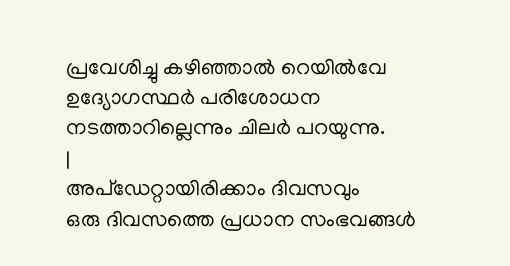പ്രവേശിച്ചു കഴിഞ്ഞാൽ റെയിൽവേ ഉദ്യോഗസ്ഥർ പരിശോധന നടത്താറില്ലെന്നും ചിലർ പറയുന്നു.
|
അപ്ഡേറ്റായിരിക്കാം ദിവസവും
ഒരു ദിവസത്തെ പ്രധാന സംഭവങ്ങൾ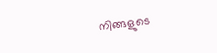നിങ്ങളുടെ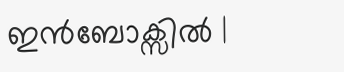ഇൻബോക്സിൽ |